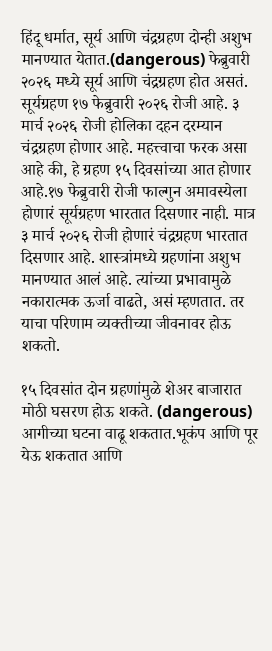हिंदू धर्मात, सूर्य आणि चंद्रग्रहण दोन्ही अशुभ मानण्यात येतात.(dangerous) फेब्रुवारी २०२६ मध्ये सूर्य आणि चंद्रग्रहण होत असतं. सूर्यग्रहण १७ फेब्रुवारी २०२६ रोजी आहे. ३ मार्च २०२६ रोजी होलिका दहन दरम्यान चंद्रग्रहण होणार आहे. महत्त्वाचा फरक असा आहे की, हे ग्रहण १५ दिवसांच्या आत होणार आहे.१७ फेब्रुवारी रोजी फाल्गुन अमावस्येला होणारं सूर्यग्रहण भारतात दिसणार नाही. मात्र ३ मार्च २०२६ रोजी होणारं चंद्रग्रहण भारतात दिसणार आहे. शास्त्रांमध्ये ग्रहणांना अशुभ मानण्यात आलं आहे. त्यांच्या प्रभावामुळे नकारात्मक ऊर्जा वाढते, असं म्हणतात. तर याचा परिणाम व्यक्तीच्या जीवनावर होऊ शकतो.

१५ दिवसांत दोन ग्रहणांमुळे शेअर बाजारात मोठी घसरण होऊ शकते. (dangerous) आगीच्या घटना वाढू शकतात.भूकंप आणि पूर येऊ शकतात आणि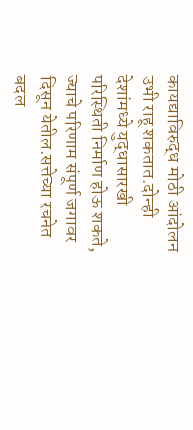कायद्याविरुद्ध मोठी आंदोलन उभी राहू शकतात.दोन्ही देशांमध्ये युद्धासारखी परिस्थिती निर्माण होऊ शकते, ज्याचे परिणाम संपूर्ण जगावर दिसून येतील.सत्तेच्या रचनेत बदल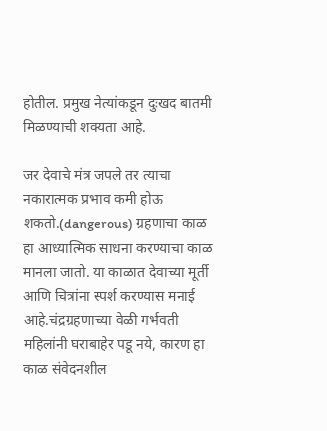होतील. प्रमुख नेत्यांकडून दुःखद बातमी मिळण्याची शक्यता आहे.

जर देवाचे मंत्र जपले तर त्याचा नकारात्मक प्रभाव कमी होऊ शकतो.(dangerous) ग्रहणाचा काळ हा आध्यात्मिक साधना करण्याचा काळ मानला जातो. या काळात देवाच्या मूर्ती आणि चित्रांना स्पर्श करण्यास मनाई आहे.चंद्रग्रहणाच्या वेळी गर्भवती महिलांनी घराबाहेर पडू नये, कारण हा काळ संवेदनशील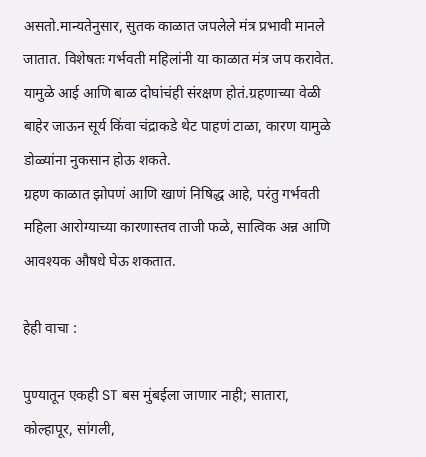असतो.मान्यतेनुसार, सुतक काळात जपलेले मंत्र प्रभावी मानले जातात. विशेषतः गर्भवती महिलांनी या काळात मंत्र जप करावेत. यामुळे आई आणि बाळ दोघांचंही संरक्षण होतं.ग्रहणाच्या वेळी बाहेर जाऊन सूर्य किंवा चंद्राकडे थेट पाहणं टाळा, कारण यामुळे डोळ्यांना नुकसान होऊ शकते.
ग्रहण काळात झोपणं आणि खाणं निषिद्ध आहे, परंतु गर्भवती महिला आरोग्याच्या कारणास्तव ताजी फळे, सात्विक अन्न आणि आवश्यक औषधे घेऊ शकतात.

हेही वाचा :

पुण्यातून एकही ST बस मुंबईला जाणार नाही; सातारा, कोल्हापूर, सांगली,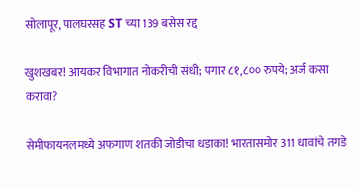सोलापूर, पालघरसह ST च्या 139 बसेस रद्द

खुशखबर! आयकर विभागात नोकरीची संधी; पगार ८१,८०० रुपये; अर्ज कसा करावा?

सेमीफायनलमध्ये अफगाण शतकी जोडीचा धडाका! भारतासमोर 311 धावांचे तगडे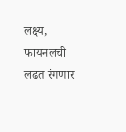लक्ष्य, फायनलची लढत रंगणार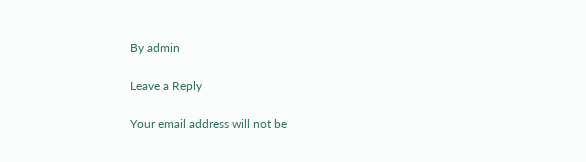By admin

Leave a Reply

Your email address will not be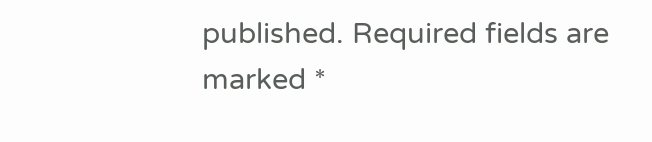published. Required fields are marked *